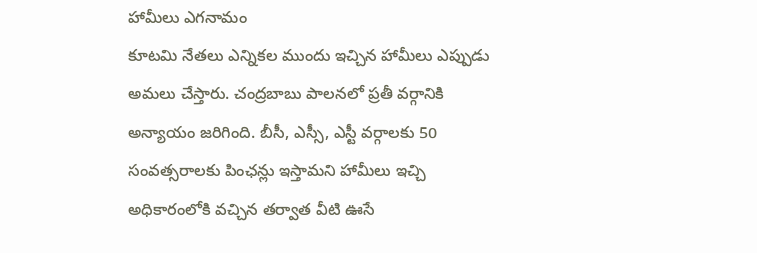హామీలు ఎగనామం
కూటమి నేతలు ఎన్నికల ముందు ఇచ్చిన హామీలు ఎప్పుడు అమలు చేస్తారు. చంద్రబాబు పాలనలో ప్రతీ వర్గానికి అన్యాయం జరిగింది. బీసీ, ఎస్సీ, ఎస్టీ వర్గాలకు 50 సంవత్సరాలకు పింఛన్లు ఇస్తామని హామీలు ఇచ్చి అధికారంలోకి వచ్చిన తర్వాత వీటి ఊసే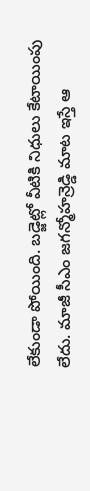లేకుండా పోయింది. బడ్జెట్లో వీటికి నిధులు కేటాయింపు లేదు. మాజీ సీఎం జగన్మోహన్రెడ్డి మాట ఇస్తే ఆ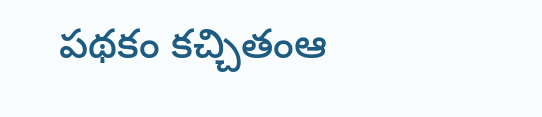పథకం కచ్చితంఆ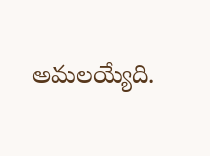అమలయ్యేది.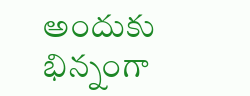అందుకు భిన్నంగా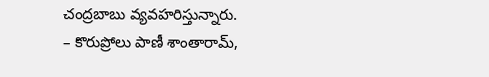చంద్రబాబు వ్యవహరిస్తున్నారు.
– కొరుప్రోలు పాణీ శాంతారామ్,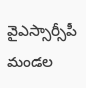వైఎస్సార్సీపీ మండల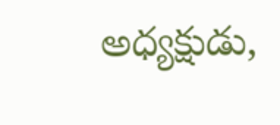అధ్యక్షుడు,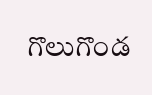గొలుగొండ